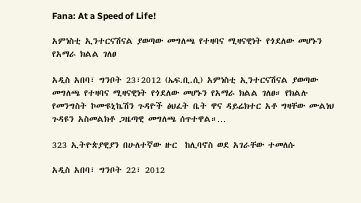Fana: At a Speed of Life!

አምነስቲ ኢንተርናሽናል ያወጣው መግለጫ የተዛባና ሚዛናዊነት የጎደለው መሆኑን የአማራ ክልል ገለፀ

አዲስ አበባ፣ ግንቦት 23፣2012 (ኤፍ.ቢ.ሲ) አምነስቲ ኢንተርናሽናል ያወጣው መግለጫ የተዛባና ሚዛናዊነት የጎደለው መሆኑን የአማራ ክልል ገለፀ። የክልሉ የመንግስት ኮሙዩኒኬሽን ጉዳዮች ፅህፈት ቤት ዋና ዳይሬክተር አቶ ግዛቸው ሙልነህ ጉዳዩን አስመልክቶ ጋዜጣዊ መግለጫ ሰጥተዋል።…

323 ኢትዮጵያዊያን በሁለተኛው ዙር  ከሊባኖስ ወደ አገራቸው ተመለሱ

አዲስ አበባ፣ ግንቦት 22፣ 2012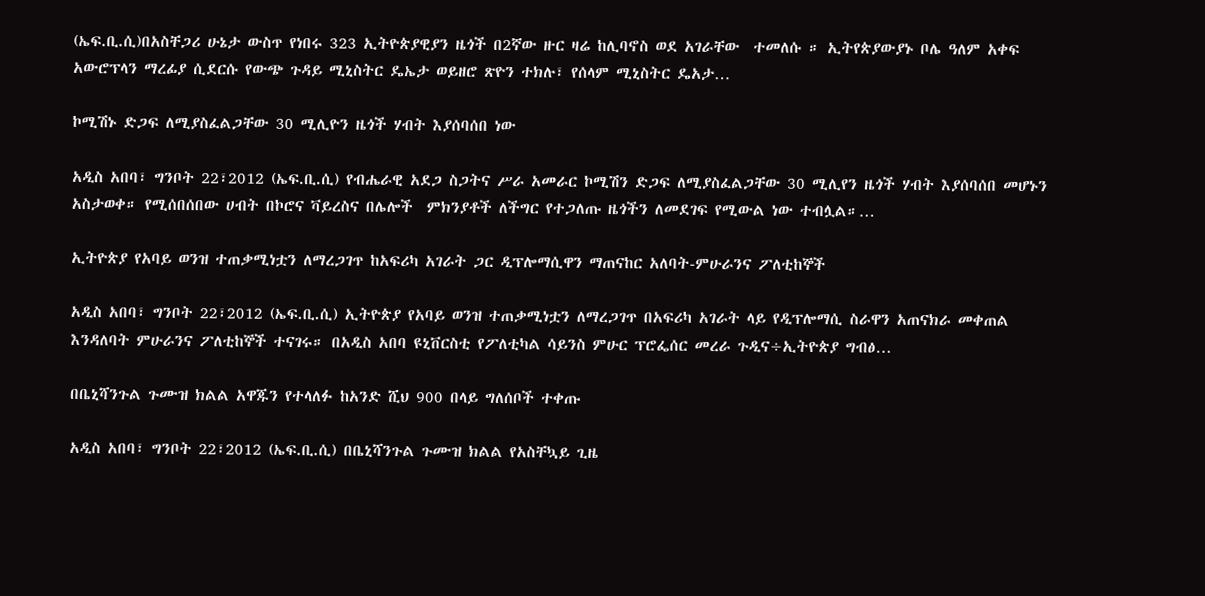(ኤፍ.ቢ.ሲ)በአስቸጋሪ ሁኔታ ውስጥ የነበሩ 323 ኢትዮጵያዊያን ዜጎች በ2ኛው ዙር ዛሬ ከሊባኖስ ወደ አገራቸው  ተመለሱ ። ኢትየጵያውያኑ ቦሌ ዓለም አቀፍ አውሮፕላን ማረፊያ ሲደርሱ የውጭ ጉዳይ ሚኒስትር ዴኤታ ወይዘሮ ጽዮን ተክሉ፣ የሰላም ሚኒስትር ዴአታ…

ኮሚሽኑ ድጋፍ ለሚያስፈልጋቸው 30 ሚሊዮን ዜጎች ሃብት እያሰባሰበ ነው

አዲስ አበባ፣ ግንቦት 22፣2012 (ኤፍ.ቢ.ሲ) የብሔራዊ አደጋ ስጋትና ሥራ አመራር ኮሚሽን ድጋፍ ለሚያስፈልጋቸው 30 ሚሊየን ዜጎች ሃብት እያሰባሰበ መሆኑን አስታወቀ። የሚሰበሰበው ሀብት በኮሮና ቫይረስና በሌሎች  ምክንያቶች ለችግር የተጋለጡ ዜጎችን ለመደገፍ የሚውል ነው ተብሏል።…

ኢትዮጵያ የአባይ ወንዝ ተጠቃሚነቷን ለማረጋገጥ ከአፍሪካ አገራት ጋር ዲፕሎማሲዋን ማጠናከር አለባት-ምሁራንና ፖለቲከኞች

አዲስ አበባ፣ ግንቦት 22፣2012 (ኤፍ.ቢ.ሲ) ኢትዮጵያ የአባይ ወንዝ ተጠቃሚነቷን ለማረጋገጥ በአፍሪካ አገራት ላይ የዲፕሎማሲ ስራዋን አጠናክራ መቀጠል እንዳለባት ምሁራንና ፖለቲከኞች ተናገሩ። በአዲስ አበባ ዩኒቨርስቲ የፖለቲካል ሳይንስ ምሁር ፕሮፌሰር መረራ ጉዲና÷ኢትዮጵያ ግብፅ…

በቤኒሻንጉል ጉሙዝ ክልል አዋጁን የተላለፉ ከአንድ ሺህ 900 በላይ ግለሰቦች ተቀጡ

አዲስ አበባ፣ ግንቦት 22፣2012 (ኤፍ.ቢ.ሲ) በቤኒሻንጉል ጉሙዝ ክልል የአስቸኳይ ጊዜ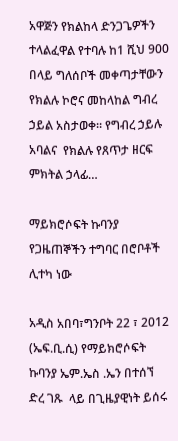አዋጅን የክልከላ ድንጋጌዎችን ተላልፈዋል የተባሉ ከ1 ሺህ 900 በላይ ግለሰቦች መቀጣታቸውን የክልሉ ኮሮና መከላከል ግብረ ኃይል አስታወቀ። የግብረ ኃይሉ አባልና  የክልሉ የጸጥታ ዘርፍ ምክትል ኃላፊ…

ማይክሮሶፍት ኩባንያ የጋዜጠኞችን ተግባር በሮቦቶች ሊተካ ነው

አዲስ አበባ፣ግንቦት 22 ፣ 2012 (ኤፍ.ቢ.ሲ) የማይክሮሶፍት ኩባንያ ኤም.ኤስ .ኤን በተሰኘ ድረ ገጹ  ላይ በጊዜያዊነት ይሰሩ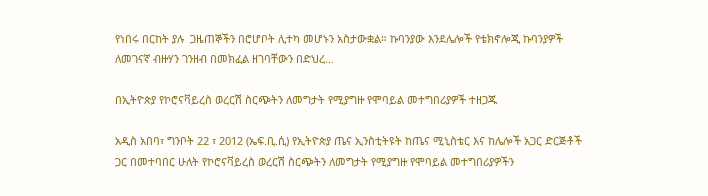የነበሩ በርከት ያሉ  ጋዜጠኞችን በሮሆቦት ሊተካ መሆኑን አስታውቋል። ኩባንያው እንደሌሎች የቴክኖሎጂ ኩባንያዎች ለመገናኛ ብዙሃን ገንዘብ በመክፈል ዘገባቸውን በድህረ…

በኢትዮጵያ የኮሮናቫይረስ ወረርሽ ስርጭትን ለመግታት የሚያግዙ የሞባይል መተግበሪያዎች ተዘጋጁ

አዲስ አበባ፣ ግንቦት 22 ፣ 2012 (ኤፍ.ቢ.ሲ) የኢትዮጵያ ጤና ኢንስቲትዩት ከጤና ሚኒስቴር እና ከሌሎች አጋር ድርጅቶች ጋር በመተባበር ሁለት የኮሮናቫይረስ ወረርሽ ስርጭትን ለመግታት የሚያግዙ የሞባይል መተግበሪያዎችን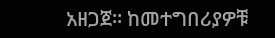አዘጋጀ። ከመተግበሪያዎቹ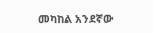መካከል አንደኛው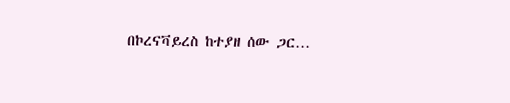በኮረናቫይረስ ከተያዘ ሰው ጋር…